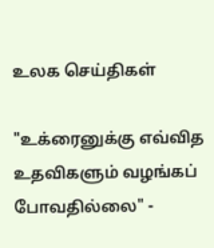உலக செய்திகள்

"உக்ரைனுக்கு எவ்வித உதவிகளும் வழங்கப் போவதில்லை" -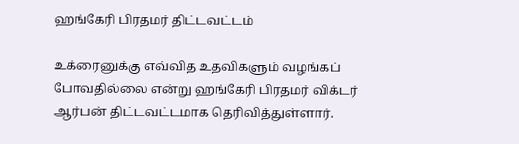ஹங்கேரி பிரதமர் திட்டவட்டம்

உக்ரைனுக்கு எவ்வித உதவிகளும் வழங்கப் போவதில்லை என்று ஹங்கேரி பிரதமர் விக்டர் ஆர்பன் திட்டவட்டமாக தெரிவித்துள்ளார்.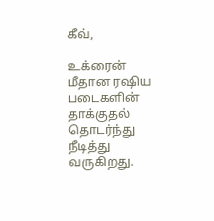கீவ்,

உக்ரைன் மீதான ரஷிய படைகளின் தாக்குதல் தொடர்ந்து நீடித்து வருகிறது.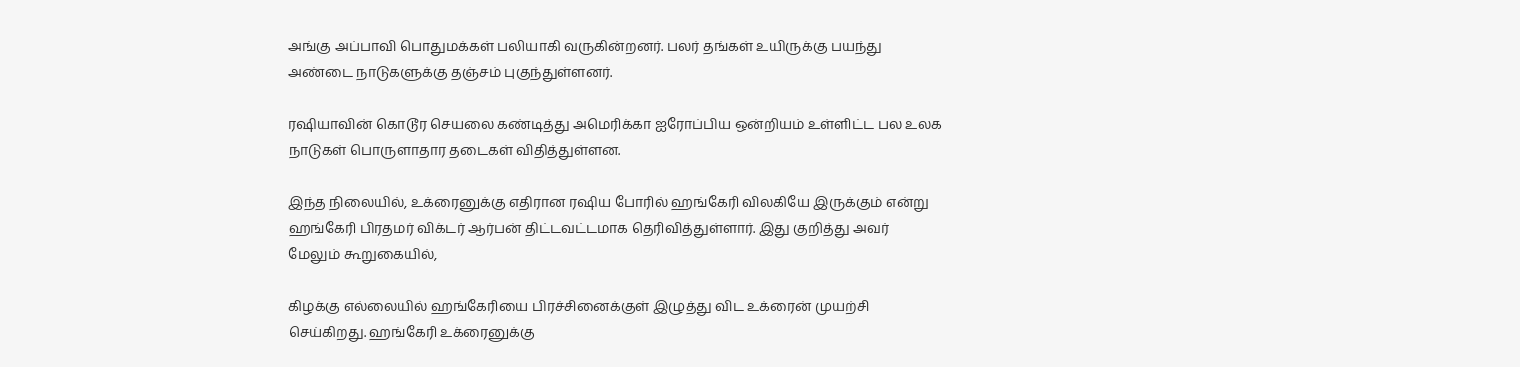அங்கு அப்பாவி பொதுமக்கள் பலியாகி வருகின்றனர். பலர் தங்கள் உயிருக்கு பயந்து அண்டை நாடுகளுக்கு தஞ்சம் புகுந்துள்ளனர்.

ரஷியாவின் கொடூர செயலை கண்டித்து அமெரிக்கா ஐரோப்பிய ஒன்றியம் உள்ளிட்ட பல உலக நாடுகள் பொருளாதார தடைகள் விதித்துள்ளன.

இந்த நிலையில், உக்ரைனுக்கு எதிரான ரஷிய போரில் ஹங்கேரி விலகியே இருக்கும் என்று ஹங்கேரி பிரதமர் விக்டர் ஆர்பன் திட்டவட்டமாக தெரிவித்துள்ளார். இது குறித்து அவர் மேலும் கூறுகையில்,

கிழக்கு எல்லையில் ஹங்கேரியை பிரச்சினைக்குள் இழுத்து விட உக்ரைன் முயற்சி செய்கிறது. ஹங்கேரி உக்ரைனுக்கு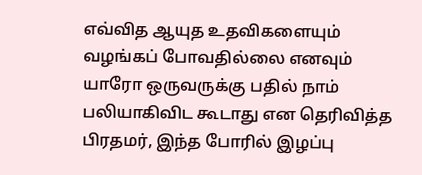எவ்வித ஆயுத உதவிகளையும் வழங்கப் போவதில்லை எனவும் யாரோ ஒருவருக்கு பதில் நாம் பலியாகிவிட கூடாது என தெரிவித்த பிரதமர், இந்த போரில் இழப்பு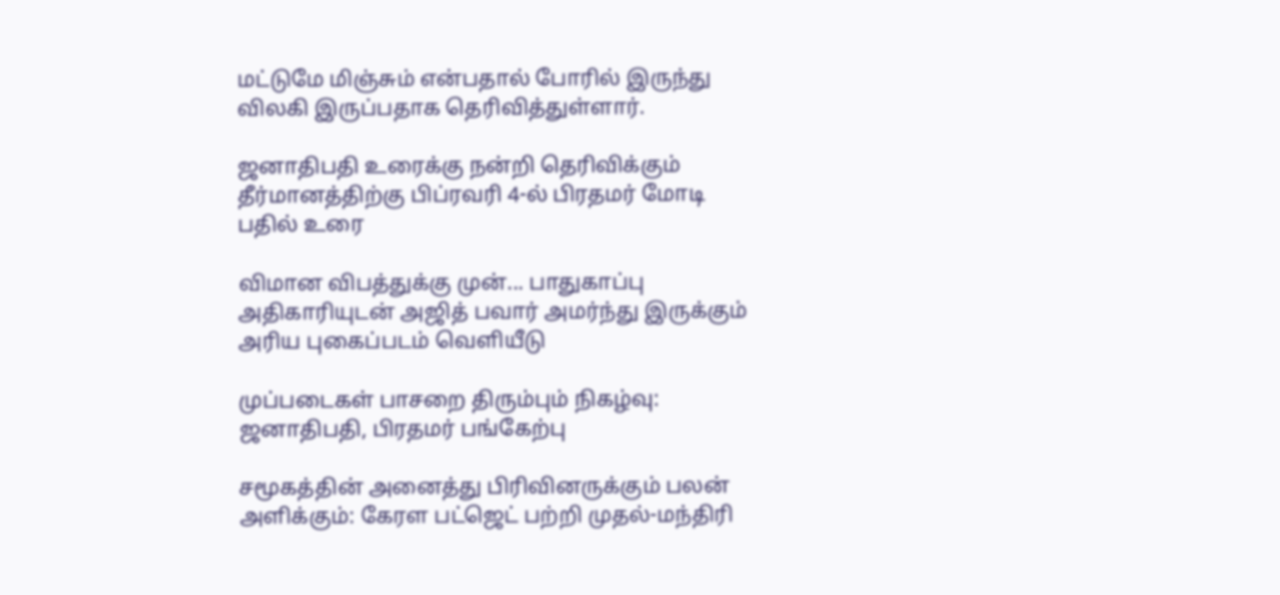மட்டுமே மிஞ்சும் என்பதால் போரில் இருந்து விலகி இருப்பதாக தெரிவித்துள்ளார்.

ஜனாதிபதி உரைக்கு நன்றி தெரிவிக்கும் தீர்மானத்திற்கு பிப்ரவரி 4-ல் பிரதமர் மோடி பதில் உரை

விமான விபத்துக்கு முன்... பாதுகாப்பு அதிகாரியுடன் அஜித் பவார் அமர்ந்து இருக்கும் அரிய புகைப்படம் வெளியீடு

முப்படைகள் பாசறை திரும்பும் நிகழ்வு: ஜனாதிபதி, பிரதமர் பங்கேற்பு

சமூகத்தின் அனைத்து பிரிவினருக்கும் பலன் அளிக்கும்: கேரள பட்ஜெட் பற்றி முதல்-மந்திரி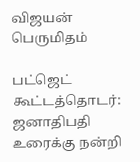விஜயன் பெருமிதம்

பட்ஜெட் கூட்டத்தொடர்: ஜனாதிபதி உரைக்கு நன்றி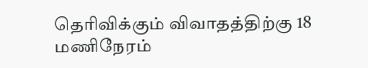தெரிவிக்கும் விவாதத்திற்கு 18 மணிநேரம்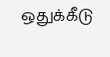ஒதுக்கீடு